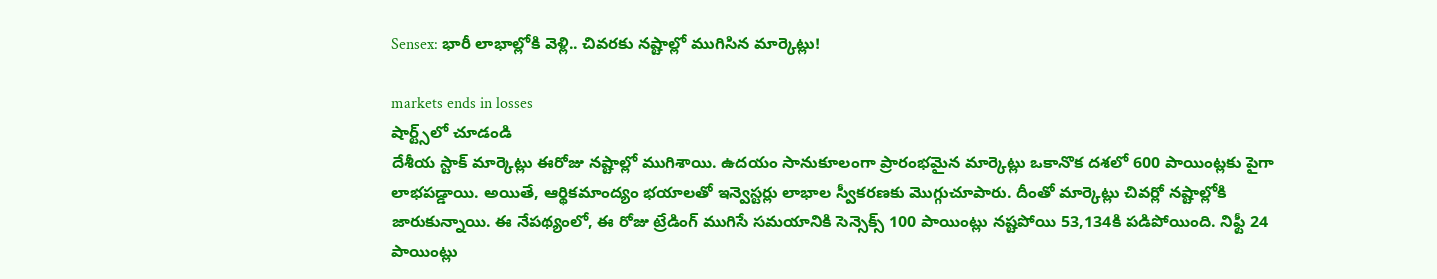Sensex: భారీ లాభాల్లోకి వెళ్లి.. చివరకు నష్టాల్లో ముగిసిన మార్కెట్లు!

markets ends in losses
షార్ట్స్‌లో చూడండి
దేశీయ స్టాక్ మార్కెట్లు ఈరోజు నష్టాల్లో ముగిశాయి. ఉదయం సానుకూలంగా ప్రారంభమైన మార్కెట్లు ఒకానొక దశలో 600 పాయింట్లకు పైగా లాభపడ్డాయి. అయితే, ఆర్థికమాంద్యం భయాలతో ఇన్వెస్టర్లు లాభాల స్వీకరణకు మొగ్గుచూపారు. దీంతో మార్కెట్లు చివర్లో నష్టాల్లోకి జారుకున్నాయి. ఈ నేపథ్యంలో, ఈ రోజు ట్రేడింగ్ ముగిసే సమయానికి సెన్సెక్స్ 100 పాయింట్లు నష్టపోయి 53,134కి పడిపోయింది. నిఫ్టీ 24 పాయింట్లు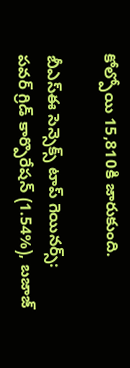కోల్పోయి 15,810కి జారుకుంది.

బీఎస్ఈ సెన్సెక్స్ టాప్ గెయినర్స్:
పవర్ గ్రిడ్ కార్పొరేషన్ (1.54%), బజాజ్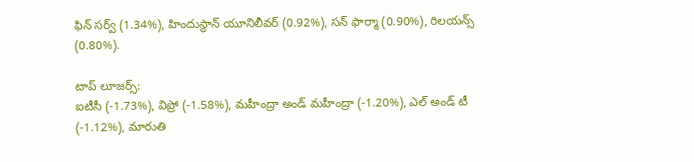ఫిన్ సర్వ్ (1.34%), హిందుస్థాన్ యూనిలీవర్ (0.92%), సన్ ఫార్మా (0.90%), రిలయన్స్ (0.80%).

టాప్ లూజర్స్:
ఐటీసీ (-1.73%), విప్రో (-1.58%), మహీంద్రా అండ్ మహీంద్రా (-1.20%), ఎల్ అండ్ టీ (-1.12%), మారుతి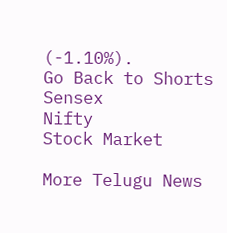(-1.10%).
Go Back to Shorts
Sensex
Nifty
Stock Market

More Telugu News